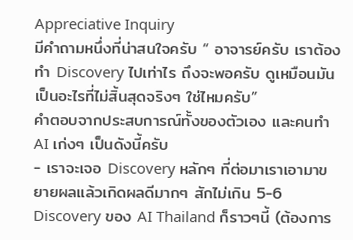Appreciative Inquiry
มีคำถามหนึ่งที่น่าสนใจครับ “ อาจารย์ครับ เราต้องทำ Discovery ไปเท่าไร ถึงจะพอครับ ดูเหมือนมันเป็นอะไรที่ไม่สิ้นสุดจริงๆ ใช่ไหมครับ”
คำตอบจากประสบการณ์ทั้งของตัวเอง และคนทำ AI เก่งๆ เป็นดังนี้ครับ
- เราจะเจอ Discovery หลักๆ ที่ต่อมาเราเอามาขยายผลแล้วเกิดผลดีมากๆ สักไม่เกิน 5-6 Discovery ของ AI Thailand ก็ราวๆนี้ (ต้องการ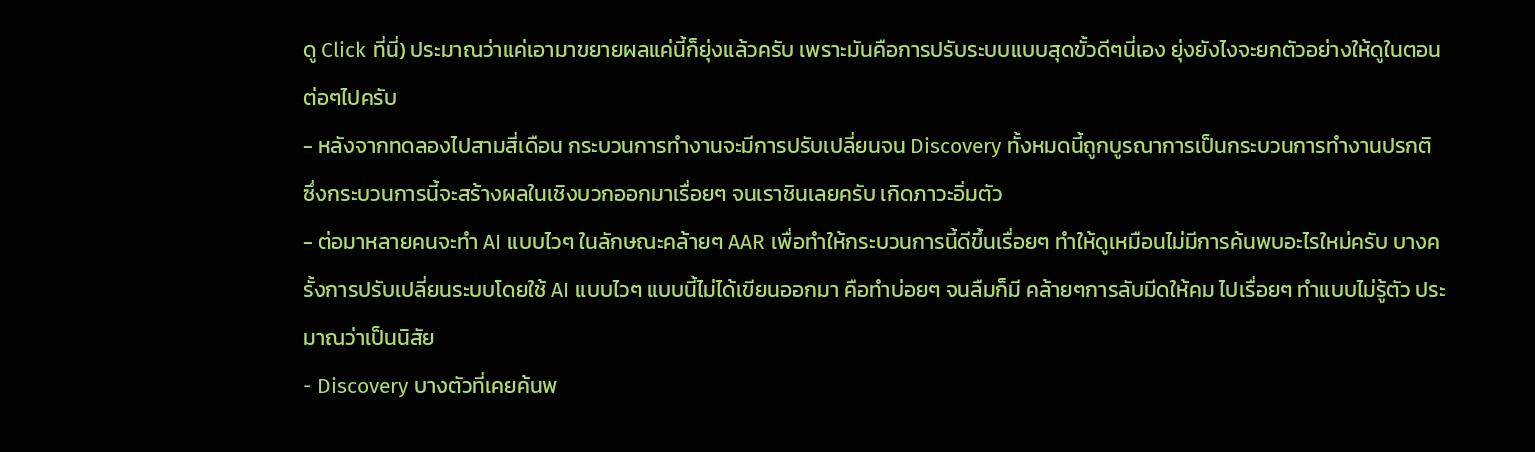ดู Click ที่นี่) ประมาณว่าแค่เอามาขยายผลแค่นี้ก็ยุ่งแล้วครับ เพราะมันคือการปรับระบบแบบสุดขั้วดีๆนี่เอง ยุ่งยังไงจะยกตัวอย่างให้ดูในตอนต่อๆไปครับ
- หลังจากทดลองไปสามสี่เดือน กระบวนการทำงานจะมีการปรับเปลี่ยนจน Discovery ทั้งหมดนี้ถูกบูรณาการเป็นกระบวนการทำงานปรกติ ซึ่งกระบวนการนี้จะสร้างผลในเชิงบวกออกมาเรื่อยๆ จนเราชินเลยครับ เกิดภาวะอิ่มตัว
- ต่อมาหลายคนจะทำ AI แบบไวๆ ในลักษณะคล้ายๆ AAR เพื่อทำให้กระบวนการนี้ดีขึ้นเรื่อยๆ ทำให้ดูเหมือนไม่มีการค้นพบอะไรใหม่ครับ บางครั้งการปรับเปลี่ยนระบบโดยใช้ AI แบบไวๆ แบบนี้ไม่ได้เขียนออกมา คือทำบ่อยๆ จนลืมก็มี คล้ายๆการลับมีดให้คม ไปเรื่อยๆ ทำแบบไม่รู้ตัว ประมาณว่าเป็นนิสัย
- Discovery บางตัวที่เคยค้นพ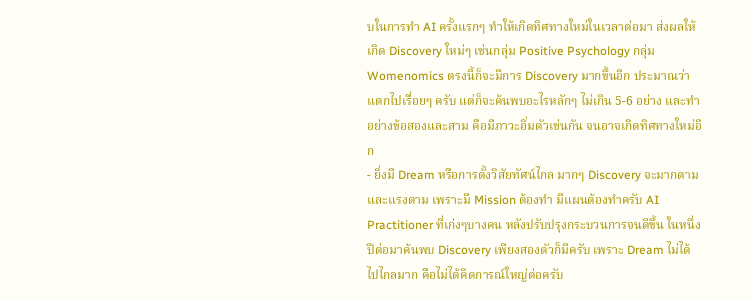บในการทำ AI ครั้งแรกๆ ทำให้เกิดทิศทางใหม่ในเวลาต่อมา ส่งผลให้เกิด Discovery ใหม่ๆ เช่นกลุ่ม Positive Psychology กลุ่ม Womenomics ตรงนี้ก็จะมีการ Discovery มากขึ้นอีก ประมาณว่าแตกไปเรื่อยๆ ครับ แต่ก็จะค้นพบอะไรหลักๆ ไม่เกิน 5-6 อย่าง และทำอย่างข้อสองและสาม คือมีภาวะอิ่มตัวเช่นกัน จนอาจเกิดทิศทางใหม่อีก
- ยิ่งมี Dream หรือการตั้งวิสัยทัศน์ไกล มากๆ Discovery จะมากตาม และแรงตาม เพราะมี Mission ต้องทำ มีแผนต้องทำครับ AI Practitioner ที่เก่งๆบางคน หลังปรับปรุงกระบวนการจนดีขึ้น ในหนึ่งปีต่อมาค้นพบ Discovery เพียงสองตัวก็มีครับ เพราะ Dream ไม่ได้ไปไกลมาก คือไม่ได้คิดการณ์ใหญ่ต่อครับ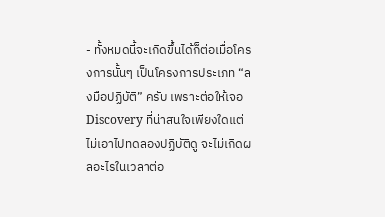- ทั้งหมดนี้จะเกิดขึ้นได้ก็ต่อเมื่อโครงการนั้นๆ เป็นโครงการประเภท “ลงมือปฏิบัติ” ครับ เพราะต่อให้เจอ Discovery ที่น่าสนใจเพียงใดแต่ไม่เอาไปทดลองปฏิบัติดู จะไม่เกิดผลอะไรในเวลาต่อ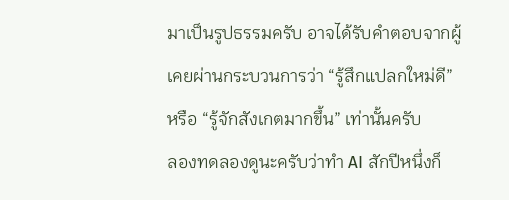มาเป็นรูปธรรมครับ อาจได้รับคำตอบจากผู้เคยผ่านกระบวนการว่า “รู้สึกแปลกใหม่ดี” หรือ “รู้จักสังเกตมากขึ้น” เท่านั้นครับ
ลองทดลองดูนะครับว่าทำ AI สักปีหนึ่งก็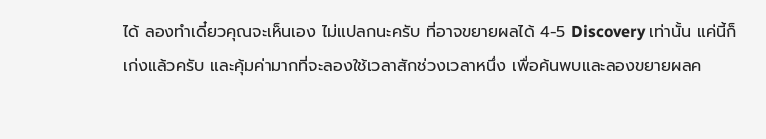ได้ ลองทำเดี๋ยวคุณจะเห็นเอง ไม่แปลกนะครับ ที่อาจขยายผลได้ 4-5 Discovery เท่านั้น แค่นี้ก็เก่งแล้วครับ และคุ้มค่ามากที่จะลองใช้เวลาสักช่วงเวลาหนึ่ง เพื่อค้นพบและลองขยายผลค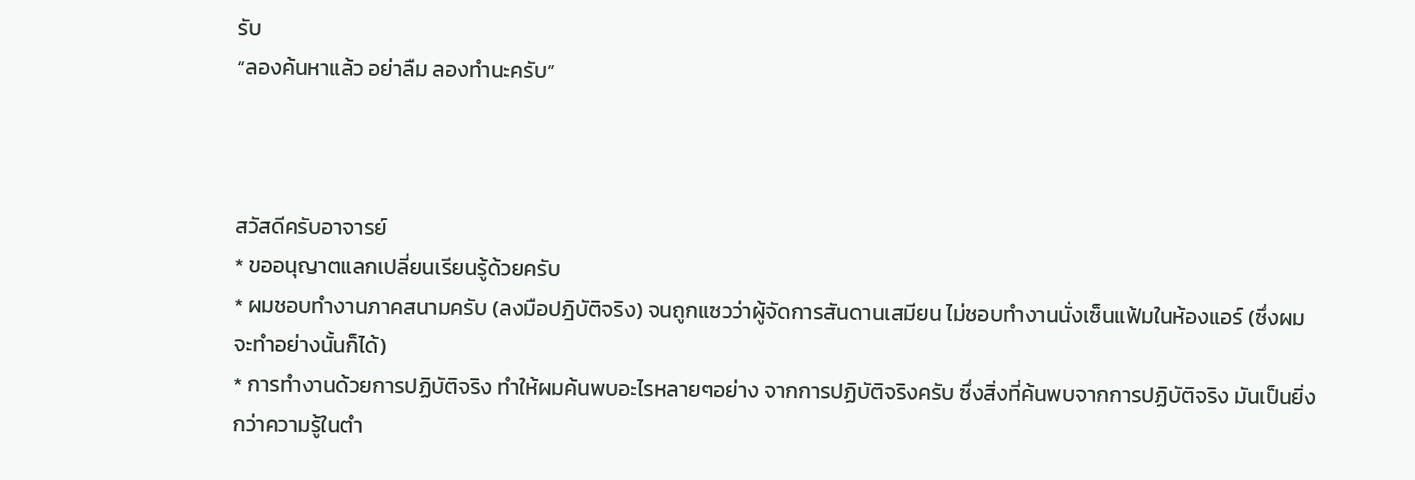รับ
“ลองค้นหาแล้ว อย่าลืม ลองทำนะครับ”



สวัสดีครับอาจารย์
* ขออนุญาตแลกเปลี่ยนเรียนรู้ด้วยครับ
* ผมชอบทำงานภาคสนามครับ (ลงมือปฎิบัติจริง) จนถูกแซวว่าผู้จัดการสันดานเสมียน ไม่ชอบทำงานนั่งเซ็นแฟ้มในห้องแอร์ (ซึ่งผมจะทำอย่างนั้นก็ได้)
* การทำงานด้วยการปฏิบัติจริง ทำให้ผมค้นพบอะไรหลายๆอย่าง จากการปฏิบัติจริงครับ ซึ่งสิ่งที่ค้นพบจากการปฏิบัติจริง มันเป็นยิ่งกว่าความรู้ในตำ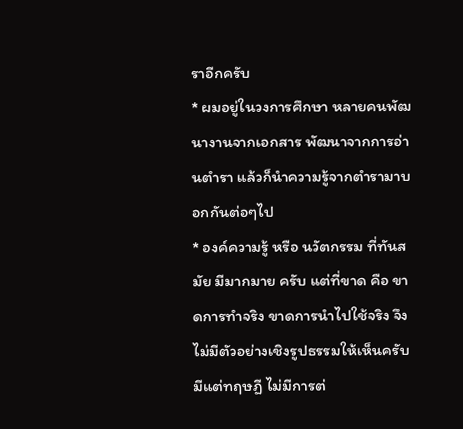ราอีกครับ
* ผมอยู่ในวงการศึกษา หลายคนพัฒนางานจากเอกสาร พัฒนาจากการอ่านตำรา แล้วก็นำความรู้จากตำรามาบอกกันต่อๆไป
* องค์ความรู้ หรือ นวัตกรรม ที่ทันสมัย มีมากมาย ครับ แต่ที่ขาด คือ ขาดการทำจริง ขาดการนำไปใช้จริง จึงไม่มีตัวอย่างเชิงรูปธรรมให้เห็นครับ มีแต่ทฤษฏี ไม่มีการต่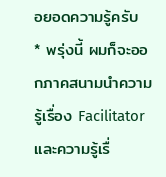อยอดความรู้ครับ
* พรุ่งนี้ ผมก็จะออกภาคสนามนำความรู้เรื่อง Facilitator และความรู้เรื่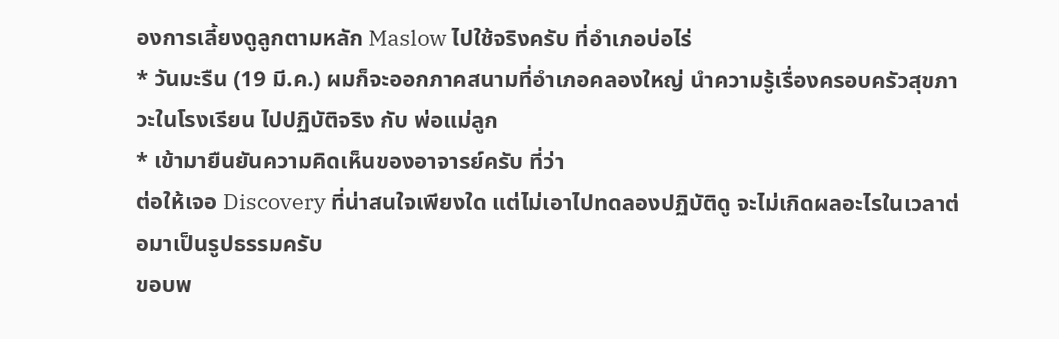องการเลี้ยงดูลูกตามหลัก Maslow ไปใช้จริงครับ ที่อำเภอบ่อไร่
* วันมะรืน (19 มี.ค.) ผมก็จะออกภาคสนามที่อำเภอคลองใหญ่ นำความรู้เรื่องครอบครัวสุขภาวะในโรงเรียน ไปปฏิบัติจริง กับ พ่อแม่ลูก
* เข้ามายืนยันความคิดเห็นของอาจารย์ครับ ที่ว่า
ต่อให้เจอ Discovery ที่น่าสนใจเพียงใด แต่ไม่เอาไปทดลองปฏิบัติดู จะไม่เกิดผลอะไรในเวลาต่อมาเป็นรูปธรรมครับ
ขอบพ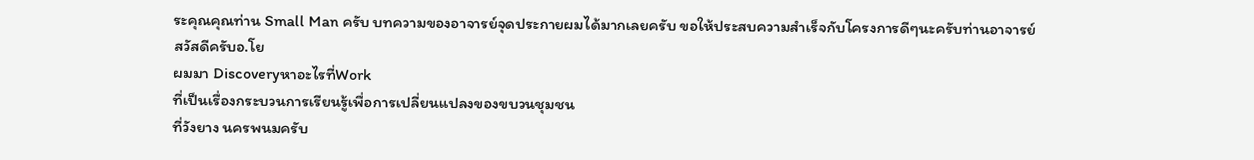ระคุณคุณท่าน Small Man ครับ บทความของอาจารย์จุดประกายผมได้มากเลยครับ ขอให้ประสบความสำเร็จกับโครงการดีๆนะครับท่านอาจารย์
สวัสดีครับอ.โย
ผมมา Discoveryหาอะไรที่Work
ที่เป็นเรื่องกระบวนการเรียนรู้เพื่อการเปลี่ยนแปลงของขบวนชุมชน
ที่วังยาง นครพนมครับ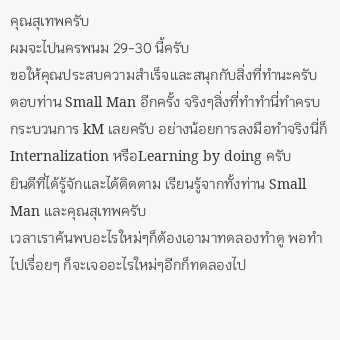คุณสุเทพครับ
ผมจะไปนครพนม 29-30 นี้ครับ
ขอให้คุณประสบความสำเร็จและสนุกกับสิ่งที่ทำนะครับ
ตอบท่าน Small Man อีกครั้ง จริงๆสิ่งที่ทำทำนี่ทำครบกระบวนการ kM เลยครับ อย่างน้อยการลงมือทำจริงนี่ก็ Internalization หรือLearning by doing ครับ
ยินดีที่ได้รู้จักและได้ติดตาม เรียนรู้จากทั้งท่าน Small Man และคุณสุเทพครับ
เวลาเราค้นพบอะไรใหม่ๆก็ต้องเอามาทดลองทำดู พอทำไปเรื่อยๆ ก็จะเจออะไรใหม่ๆอีกก็ทดลองไป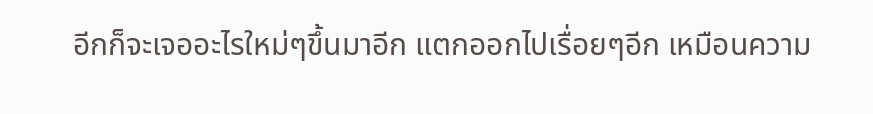อีกก็จะเจออะไรใหม่ๆขึ้นมาอีก แตกออกไปเรื่อยๆอีก เหมือนความ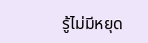รู้ไม่มีหยุด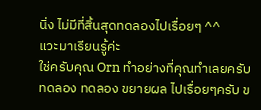นิ่ง ไม่มีที่สิ้นสุดทดลองไปเรื่อยๆ ^^
แวะมาเรียนรู้ค่ะ
ใช่ครับคุณ Orn ทำอย่างที่คุณทำเลยครับ ทดลอง ทดลอง ขยายผล ไปเรื่อยๆครับ ข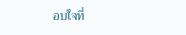อบใจที่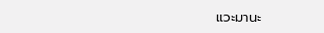แวะมานะ